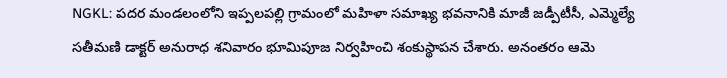NGKL: పదర మండలంలోని ఇప్పలపల్లి గ్రామంలో మహిళా సమాఖ్య భవనానికి మాజీ జడ్పీటీసీ, ఎమ్మెల్యే సతీమణి డాక్టర్ అనురాధ శనివారం భూమిపూజ నిర్వహించి శంకుస్థాపన చేశారు. అనంతరం ఆమె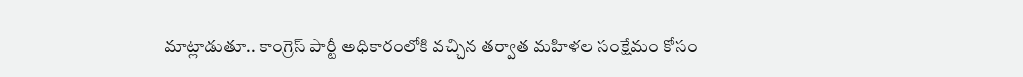మాట్లాడుతూ.. కాంగ్రెస్ పార్టీ అధికారంలోకి వచ్చిన తర్వాత మహిళల సంక్షేమం కోసం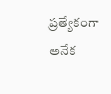ప్రత్యేకంగా అనేక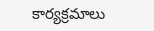కార్యక్రమాలు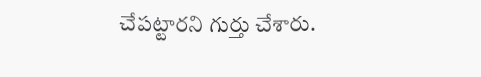చేపట్టారని గుర్తు చేశారు.